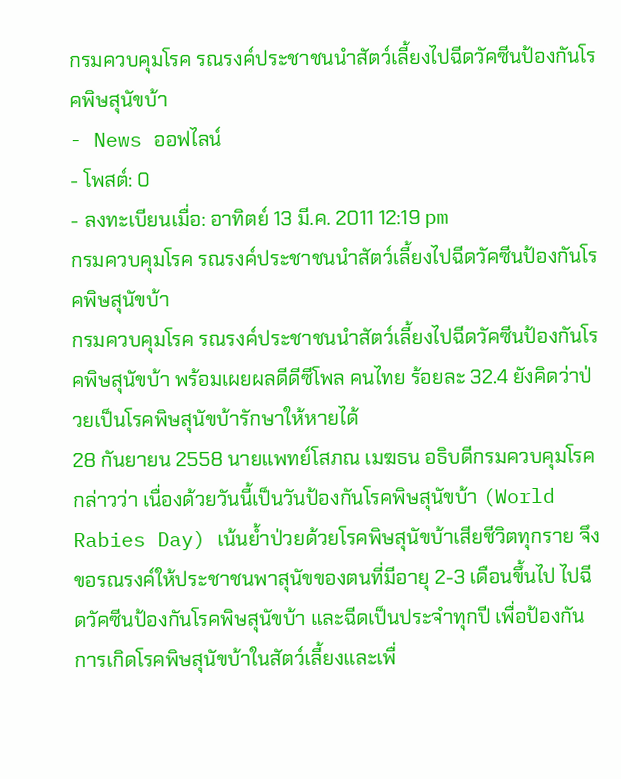กรมควบคุมโรค รณรงค์ประชาชนนำสัตว์เลี้ยงไปฉีดวัคซีนป้องกันโรคพิษสุนัขบ้า
- News ออฟไลน์
- โพสต์: 0
- ลงทะเบียนเมื่อ: อาทิตย์ 13 มี.ค. 2011 12:19 pm
กรมควบคุมโรค รณรงค์ประชาชนนำสัตว์เลี้ยงไปฉีดวัคซีนป้องกันโรคพิษสุนัขบ้า
กรมควบคุมโรค รณรงค์ประชาชนนำสัตว์เลี้ยงไปฉีดวัคซีนป้องกันโรคพิษสุนัขบ้า พร้อมเผยผลดีดีซีโพล คนไทย ร้อยละ 32.4 ยังคิดว่าป่วยเป็นโรคพิษสุนัขบ้ารักษาให้หายได้
28 กันยายน 2558 นายแพทย์โสภณ เมฆธน อธิบดีกรมควบคุมโรค กล่าวว่า เนื่องด้วยวันนี้เป็นวันป้องกันโรคพิษสุนัขบ้า (World Rabies Day) เน้นย้ำป่วยด้วยโรคพิษสุนัขบ้าเสียชีวิตทุกราย จึงขอรณรงค์ให้ประชาชนพาสุนัขของตนที่มีอายุ 2-3 เดือนขึ้นไป ไปฉีดวัคซีนป้องกันโรคพิษสุนัขบ้า และฉีดเป็นประจำทุกปี เพื่อป้องกันการเกิดโรคพิษสุนัขบ้าในสัตว์เลี้ยงและเพื่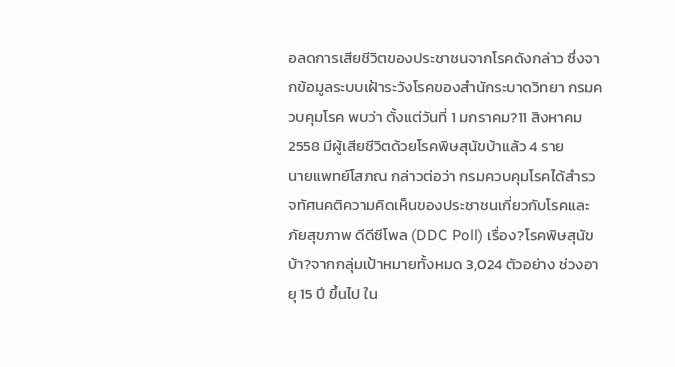อลดการเสียชีวิตของประชาชนจากโรคดังกล่าว ซึ่งจากข้อมูลระบบเฝ้าระวังโรคของสำนักระบาดวิทยา กรมควบคุมโรค พบว่า ตั้งแต่วันที่ 1 มกราคม?11 สิงหาคม 2558 มีผู้เสียชีวิตด้วยโรคพิษสุนัขบ้าแล้ว 4 ราย
นายแพทย์โสภณ กล่าวต่อว่า กรมควบคุมโรคได้สำรวจทัศนคติความคิดเห็นของประชาชนเกี่ยวกับโรคและภัยสุขภาพ ดีดีซีโพล (DDC Poll) เรื่อง?โรคพิษสุนัขบ้า?จากกลุ่มเป้าหมายทั้งหมด 3,024 ตัวอย่าง ช่วงอายุ 15 ปี ขึ้นไป ใน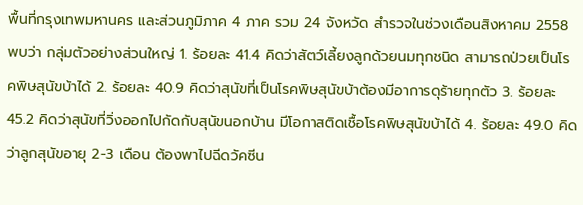พื้นที่กรุงเทพมหานคร และส่วนภูมิภาค 4 ภาค รวม 24 จังหวัด สำรวจในช่วงเดือนสิงหาคม 2558 พบว่า กลุ่มตัวอย่างส่วนใหญ่ 1. ร้อยละ 41.4 คิดว่าสัตว์เลี้ยงลูกด้วยนมทุกชนิด สามารถป่วยเป็นโรคพิษสุนัขบ้าได้ 2. ร้อยละ 40.9 คิดว่าสุนัขที่เป็นโรคพิษสุนัขบ้าต้องมีอาการดุร้ายทุกตัว 3. ร้อยละ 45.2 คิดว่าสุนัขที่วิ่งออกไปกัดกับสุนัขนอกบ้าน มีโอกาสติดเชื้อโรคพิษสุนัขบ้าได้ 4. ร้อยละ 49.0 คิดว่าลูกสุนัขอายุ 2-3 เดือน ต้องพาไปฉีดวัคซีน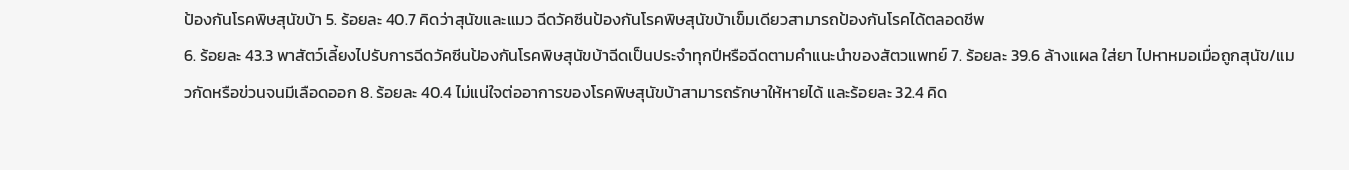ป้องกันโรคพิษสุนัขบ้า 5. ร้อยละ 40.7 คิดว่าสุนัขและแมว ฉีดวัคซีนป้องกันโรคพิษสุนัขบ้าเข็มเดียวสามารถป้องกันโรคได้ตลอดชีพ
6. ร้อยละ 43.3 พาสัตว์เลี้ยงไปรับการฉีดวัคซีนป้องกันโรคพิษสุนัขบ้าฉีดเป็นประจำทุกปีหรือฉีดตามคำแนะนำของสัตวแพทย์ 7. ร้อยละ 39.6 ล้างแผล ใส่ยา ไปหาหมอเมื่อถูกสุนัข/แมวกัดหรือข่วนจนมีเลือดออก 8. ร้อยละ 40.4 ไม่แน่ใจต่ออาการของโรคพิษสุนัขบ้าสามารถรักษาให้หายได้ และร้อยละ 32.4 คิด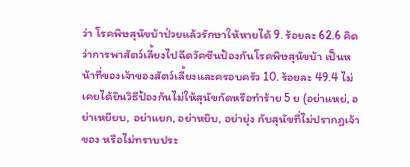ว่า โรคพิษสุนัขบ้าป่วยแล้วรักษาให้หายได้ 9. ร้อยละ 62.6 คิดว่าการพาสัตว์เลี้ยงไปฉีดวัคซีนป้องกันโรคพิษสุนัขบ้า เป็นหน้าที่ของเจ้าของสัตว์เลี้ยงและครอบครัว 10. ร้อยละ 49.4 ไม่เคยได้ยินวิธีป้องกันไม่ให้สุนัขกัดหรือทำร้าย 5 ย (อย่าแหย่, อย่าเหยียบ, อย่าแยก, อย่าหยิบ, อย่ายุ่ง กับสุนัขที่ไม่ปรากฏเจ้าของ หรือไม่ทราบประ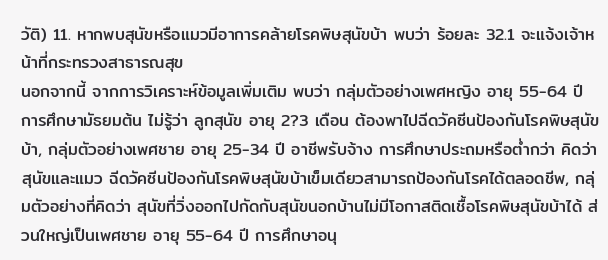วัติ) 11. หากพบสุนัขหรือแมวมีอาการคล้ายโรคพิษสุนัขบ้า พบว่า ร้อยละ 32.1 จะแจ้งเจ้าหน้าที่กระทรวงสาธารณสุข
นอกจากนี้ จากการวิเคราะห์ข้อมูลเพิ่มเติม พบว่า กลุ่มตัวอย่างเพศหญิง อายุ 55-64 ปี การศึกษามัธยมต้น ไม่รู้ว่า ลูกสุนัข อายุ 2?3 เดือน ต้องพาไปฉีดวัคซีนป้องกันโรคพิษสุนัขบ้า, กลุ่มตัวอย่างเพศชาย อายุ 25-34 ปี อาชีพรับจ้าง การศึกษาประถมหรือต่ำกว่า คิดว่า สุนัขและแมว ฉีดวัคซีนป้องกันโรคพิษสุนัขบ้าเข็มเดียวสามารถป้องกันโรคได้ตลอดชีพ, กลุ่มตัวอย่างที่คิดว่า สุนัขที่วิ่งออกไปกัดกับสุนัขนอกบ้านไม่มีโอกาสติดเชื้อโรคพิษสุนัขบ้าได้ ส่วนใหญ่เป็นเพศชาย อายุ 55-64 ปี การศึกษาอนุ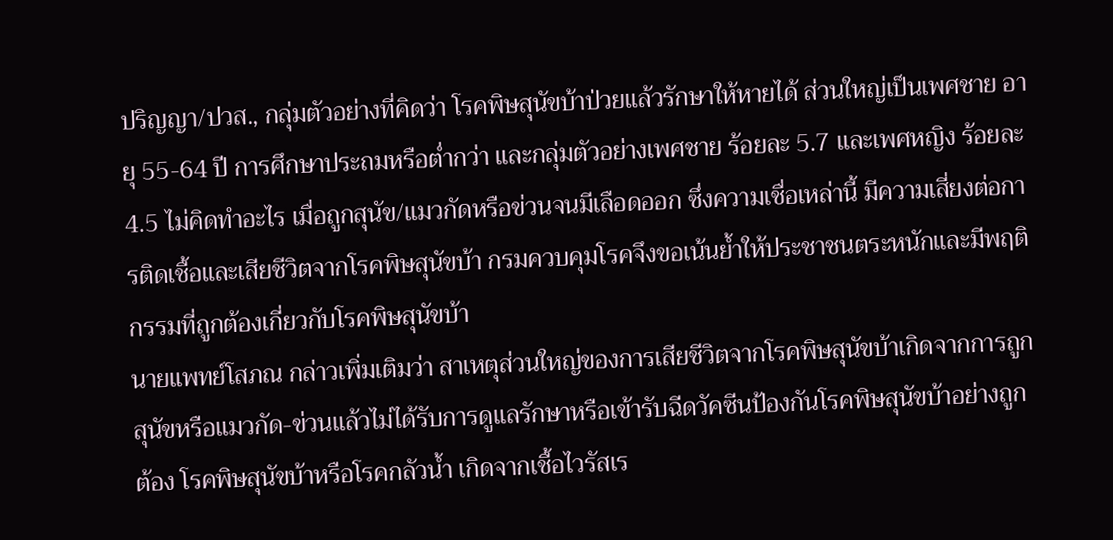ปริญญา/ปวส., กลุ่มตัวอย่างที่คิดว่า โรคพิษสุนัขบ้าป่วยแล้วรักษาให้หายได้ ส่วนใหญ่เป็นเพศชาย อายุ 55-64 ปี การศึกษาประถมหรือต่ำกว่า และกลุ่มตัวอย่างเพศชาย ร้อยละ 5.7 และเพศหญิง ร้อยละ 4.5 ไม่คิดทำอะไร เมื่อถูกสุนัข/แมวกัดหรือข่วนจนมีเลือดออก ซึ่งความเชื่อเหล่านี้ มีความเสี่ยงต่อการติดเชื้อและเสียชีวิตจากโรคพิษสุนัขบ้า กรมควบคุมโรคจึงขอเน้นย้ำให้ประชาชนตระหนักและมีพฤติกรรมที่ถูกต้องเกี่ยวกับโรคพิษสุนัขบ้า
นายแพทย์โสภณ กล่าวเพิ่มเติมว่า สาเหตุส่วนใหญ่ของการเสียชีวิตจากโรคพิษสุนัขบ้าเกิดจากการถูกสุนัขหรือแมวกัด-ข่วนแล้วไม่ได้รับการดูแลรักษาหรือเข้ารับฉีดวัคซีนป้องกันโรคพิษสุนัขบ้าอย่างถูกต้อง โรคพิษสุนัขบ้าหรือโรคกลัวน้ำ เกิดจากเชื้อไวรัสเร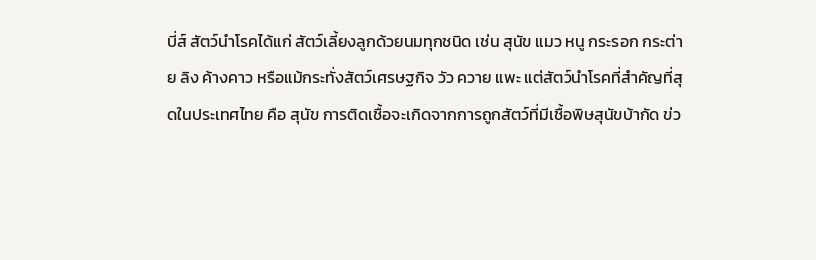บี่ส์ สัตว์นำโรคได้แก่ สัตว์เลี้ยงลูกด้วยนมทุกชนิด เช่น สุนัข แมว หนู กระรอก กระต่าย ลิง ค้างคาว หรือแม้กระทั่งสัตว์เศรษฐกิจ วัว ควาย แพะ แต่สัตว์นำโรคที่สำคัญที่สุดในประเทศไทย คือ สุนัข การติดเชื้อจะเกิดจากการถูกสัตว์ที่มีเชื้อพิษสุนัขบ้ากัด ข่ว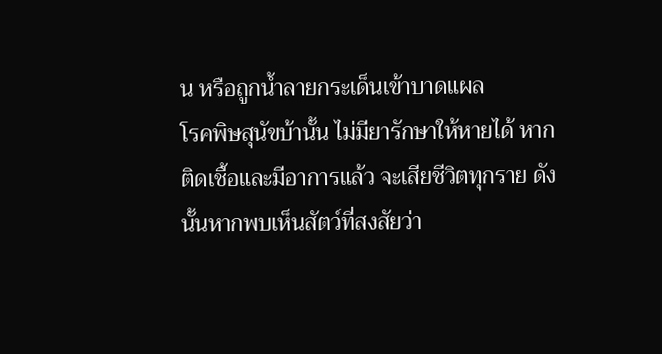น หรือถูกน้ำลายกระเด็นเข้าบาดแผล
โรคพิษสุนัขบ้านั้น ไม่มียารักษาให้หายได้ หากติดเชื้อและมีอาการแล้ว จะเสียชีวิตทุกราย ดังนั้นหากพบเห็นสัตว์ที่สงสัยว่า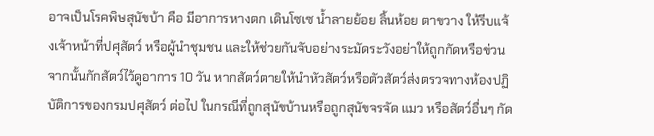อาจเป็นโรคพิษสุนัขบ้า คือ มีอาการหางตก เดินโซเซ น้ำลายย้อย ลิ้นห้อย ตาขวาง ให้รีบแจ้งเจ้าหน้าที่ปศุสัตว์ หรือผู้นำชุมชน และให้ช่วยกันจับอย่างระมัดระวังอย่าให้ถูกกัดหรือข่วน จากนั้นกักสัตว์ไว้ดูอาการ 10 วัน หากสัตว์ตายให้นำหัวสัตว์หรือตัวสัตว์ส่งตรวจทางห้องปฏิบัติการของกรมปศุสัตว์ ต่อไป ในกรณีที่ถูกสุนัขบ้านหรือถูกสุนัขจรจัด แมว หรือสัตว์อื่นๆ กัด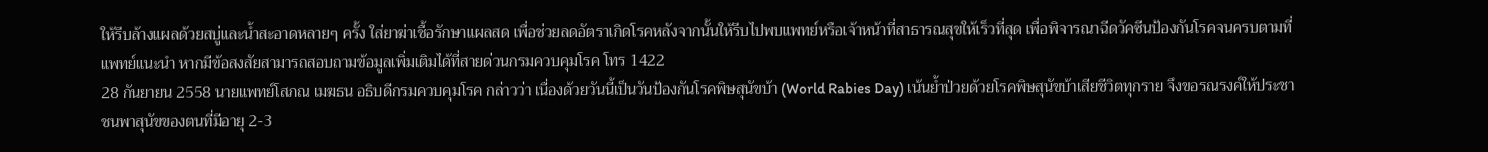ให้รีบล้างแผลด้วยสบู่และน้ำสะอาดหลายๆ ครั้ง ใส่ยาฆ่าเชื้อรักษาแผลสด เพื่อช่วยลดอัตราเกิดโรคหลังจากนั้นให้รีบไปพบแพทย์หรือเจ้าหน้าที่สาธารณสุขให้เร็วที่สุด เพื่อพิจารณาฉีดวัคซีนป้องกันโรคจนครบตามที่แพทย์แนะนำ หากมีข้อสงสัยสามารถสอบถามข้อมูลเพิ่มเติมได้ที่สายด่วนกรมควบคุมโรค โทร 1422
28 กันยายน 2558 นายแพทย์โสภณ เมฆธน อธิบดีกรมควบคุมโรค กล่าวว่า เนื่องด้วยวันนี้เป็นวันป้องกันโรคพิษสุนัขบ้า (World Rabies Day) เน้นย้ำป่วยด้วยโรคพิษสุนัขบ้าเสียชีวิตทุกราย จึงขอรณรงค์ให้ประชาชนพาสุนัขของตนที่มีอายุ 2-3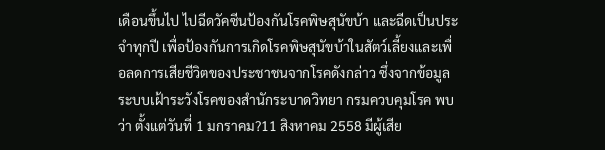เดือนขึ้นไป ไปฉีดวัคซีนป้องกันโรคพิษสุนัขบ้า และฉีดเป็นประจำทุกปี เพื่อป้องกันการเกิดโรคพิษสุนัขบ้าในสัตว์เลี้ยงและเพื่อลดการเสียชีวิตของประชาชนจากโรคดังกล่าว ซึ่งจากข้อมูลระบบเฝ้าระวังโรคของสำนักระบาดวิทยา กรมควบคุมโรค พบว่า ตั้งแต่วันที่ 1 มกราคม?11 สิงหาคม 2558 มีผู้เสีย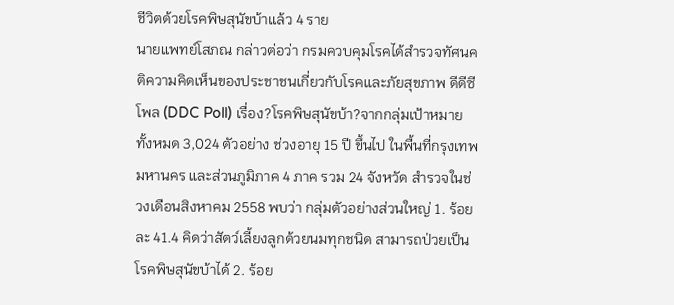ชีวิตด้วยโรคพิษสุนัขบ้าแล้ว 4 ราย
นายแพทย์โสภณ กล่าวต่อว่า กรมควบคุมโรคได้สำรวจทัศนคติความคิดเห็นของประชาชนเกี่ยวกับโรคและภัยสุขภาพ ดีดีซีโพล (DDC Poll) เรื่อง?โรคพิษสุนัขบ้า?จากกลุ่มเป้าหมายทั้งหมด 3,024 ตัวอย่าง ช่วงอายุ 15 ปี ขึ้นไป ในพื้นที่กรุงเทพมหานคร และส่วนภูมิภาค 4 ภาค รวม 24 จังหวัด สำรวจในช่วงเดือนสิงหาคม 2558 พบว่า กลุ่มตัวอย่างส่วนใหญ่ 1. ร้อยละ 41.4 คิดว่าสัตว์เลี้ยงลูกด้วยนมทุกชนิด สามารถป่วยเป็นโรคพิษสุนัขบ้าได้ 2. ร้อย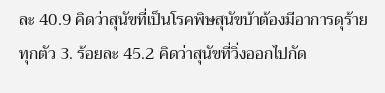ละ 40.9 คิดว่าสุนัขที่เป็นโรคพิษสุนัขบ้าต้องมีอาการดุร้ายทุกตัว 3. ร้อยละ 45.2 คิดว่าสุนัขที่วิ่งออกไปกัด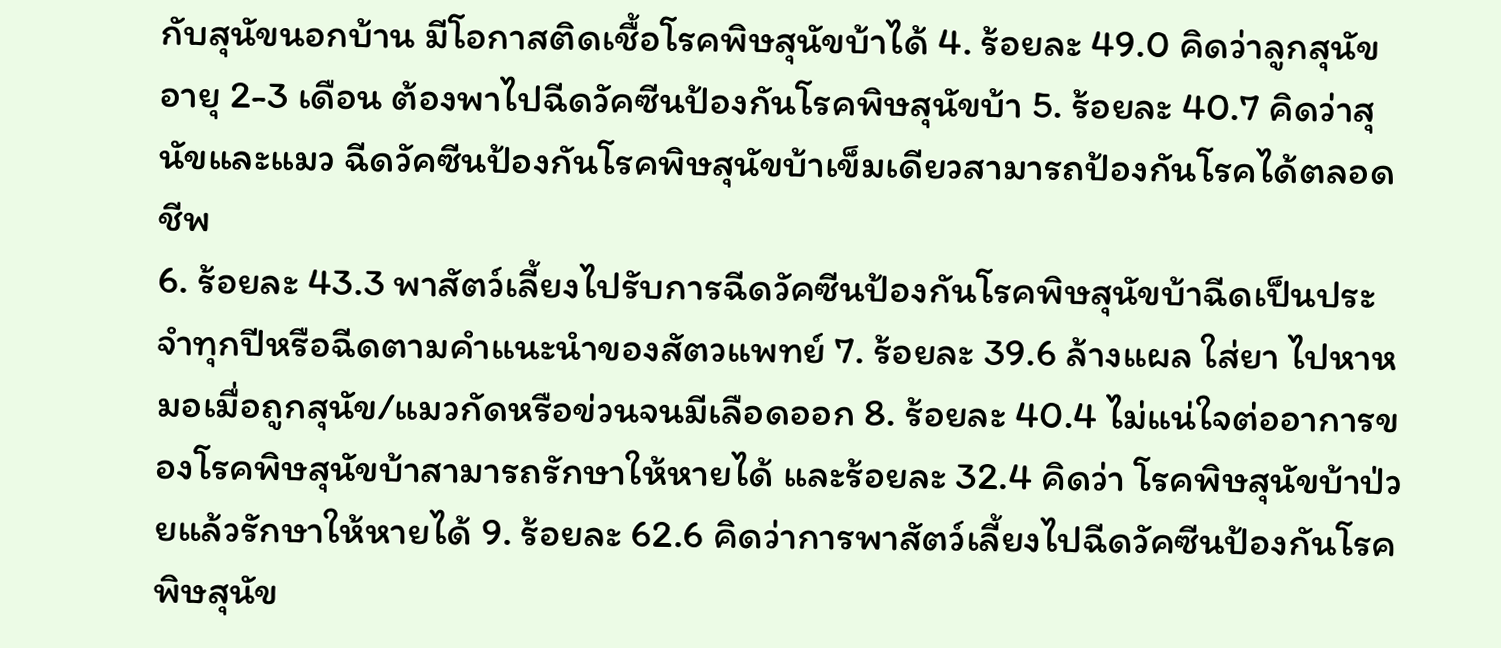กับสุนัขนอกบ้าน มีโอกาสติดเชื้อโรคพิษสุนัขบ้าได้ 4. ร้อยละ 49.0 คิดว่าลูกสุนัขอายุ 2-3 เดือน ต้องพาไปฉีดวัคซีนป้องกันโรคพิษสุนัขบ้า 5. ร้อยละ 40.7 คิดว่าสุนัขและแมว ฉีดวัคซีนป้องกันโรคพิษสุนัขบ้าเข็มเดียวสามารถป้องกันโรคได้ตลอดชีพ
6. ร้อยละ 43.3 พาสัตว์เลี้ยงไปรับการฉีดวัคซีนป้องกันโรคพิษสุนัขบ้าฉีดเป็นประจำทุกปีหรือฉีดตามคำแนะนำของสัตวแพทย์ 7. ร้อยละ 39.6 ล้างแผล ใส่ยา ไปหาหมอเมื่อถูกสุนัข/แมวกัดหรือข่วนจนมีเลือดออก 8. ร้อยละ 40.4 ไม่แน่ใจต่ออาการของโรคพิษสุนัขบ้าสามารถรักษาให้หายได้ และร้อยละ 32.4 คิดว่า โรคพิษสุนัขบ้าป่วยแล้วรักษาให้หายได้ 9. ร้อยละ 62.6 คิดว่าการพาสัตว์เลี้ยงไปฉีดวัคซีนป้องกันโรคพิษสุนัข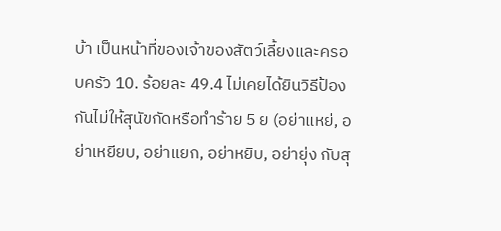บ้า เป็นหน้าที่ของเจ้าของสัตว์เลี้ยงและครอบครัว 10. ร้อยละ 49.4 ไม่เคยได้ยินวิธีป้องกันไม่ให้สุนัขกัดหรือทำร้าย 5 ย (อย่าแหย่, อย่าเหยียบ, อย่าแยก, อย่าหยิบ, อย่ายุ่ง กับสุ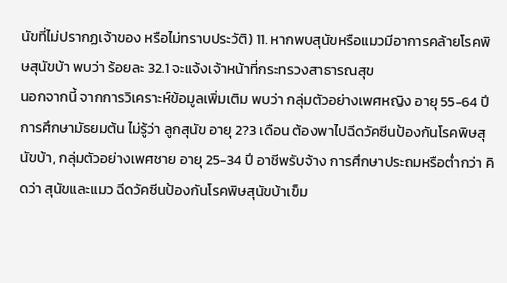นัขที่ไม่ปรากฏเจ้าของ หรือไม่ทราบประวัติ) 11. หากพบสุนัขหรือแมวมีอาการคล้ายโรคพิษสุนัขบ้า พบว่า ร้อยละ 32.1 จะแจ้งเจ้าหน้าที่กระทรวงสาธารณสุข
นอกจากนี้ จากการวิเคราะห์ข้อมูลเพิ่มเติม พบว่า กลุ่มตัวอย่างเพศหญิง อายุ 55-64 ปี การศึกษามัธยมต้น ไม่รู้ว่า ลูกสุนัข อายุ 2?3 เดือน ต้องพาไปฉีดวัคซีนป้องกันโรคพิษสุนัขบ้า, กลุ่มตัวอย่างเพศชาย อายุ 25-34 ปี อาชีพรับจ้าง การศึกษาประถมหรือต่ำกว่า คิดว่า สุนัขและแมว ฉีดวัคซีนป้องกันโรคพิษสุนัขบ้าเข็ม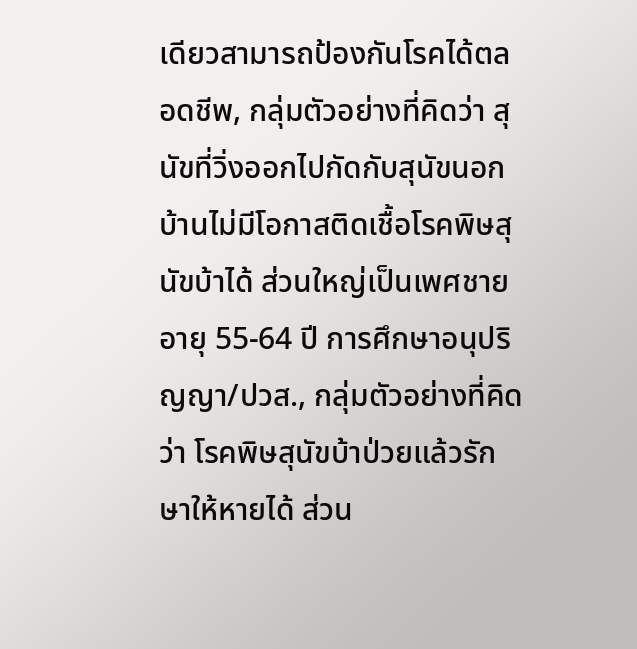เดียวสามารถป้องกันโรคได้ตลอดชีพ, กลุ่มตัวอย่างที่คิดว่า สุนัขที่วิ่งออกไปกัดกับสุนัขนอกบ้านไม่มีโอกาสติดเชื้อโรคพิษสุนัขบ้าได้ ส่วนใหญ่เป็นเพศชาย อายุ 55-64 ปี การศึกษาอนุปริญญา/ปวส., กลุ่มตัวอย่างที่คิดว่า โรคพิษสุนัขบ้าป่วยแล้วรักษาให้หายได้ ส่วน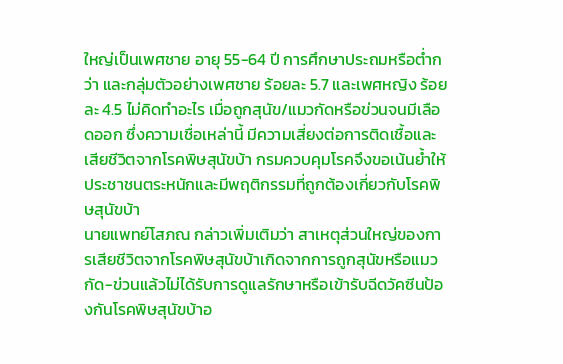ใหญ่เป็นเพศชาย อายุ 55-64 ปี การศึกษาประถมหรือต่ำกว่า และกลุ่มตัวอย่างเพศชาย ร้อยละ 5.7 และเพศหญิง ร้อยละ 4.5 ไม่คิดทำอะไร เมื่อถูกสุนัข/แมวกัดหรือข่วนจนมีเลือดออก ซึ่งความเชื่อเหล่านี้ มีความเสี่ยงต่อการติดเชื้อและเสียชีวิตจากโรคพิษสุนัขบ้า กรมควบคุมโรคจึงขอเน้นย้ำให้ประชาชนตระหนักและมีพฤติกรรมที่ถูกต้องเกี่ยวกับโรคพิษสุนัขบ้า
นายแพทย์โสภณ กล่าวเพิ่มเติมว่า สาเหตุส่วนใหญ่ของการเสียชีวิตจากโรคพิษสุนัขบ้าเกิดจากการถูกสุนัขหรือแมวกัด-ข่วนแล้วไม่ได้รับการดูแลรักษาหรือเข้ารับฉีดวัคซีนป้องกันโรคพิษสุนัขบ้าอ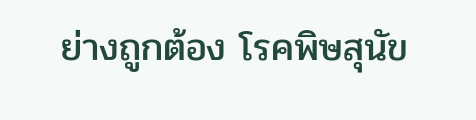ย่างถูกต้อง โรคพิษสุนัข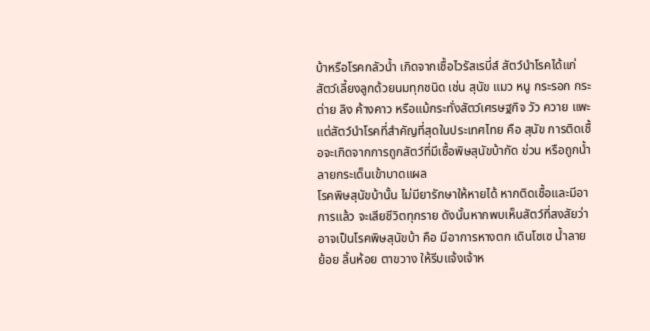บ้าหรือโรคกลัวน้ำ เกิดจากเชื้อไวรัสเรบี่ส์ สัตว์นำโรคได้แก่ สัตว์เลี้ยงลูกด้วยนมทุกชนิด เช่น สุนัข แมว หนู กระรอก กระต่าย ลิง ค้างคาว หรือแม้กระทั่งสัตว์เศรษฐกิจ วัว ควาย แพะ แต่สัตว์นำโรคที่สำคัญที่สุดในประเทศไทย คือ สุนัข การติดเชื้อจะเกิดจากการถูกสัตว์ที่มีเชื้อพิษสุนัขบ้ากัด ข่วน หรือถูกน้ำลายกระเด็นเข้าบาดแผล
โรคพิษสุนัขบ้านั้น ไม่มียารักษาให้หายได้ หากติดเชื้อและมีอาการแล้ว จะเสียชีวิตทุกราย ดังนั้นหากพบเห็นสัตว์ที่สงสัยว่าอาจเป็นโรคพิษสุนัขบ้า คือ มีอาการหางตก เดินโซเซ น้ำลายย้อย ลิ้นห้อย ตาขวาง ให้รีบแจ้งเจ้าห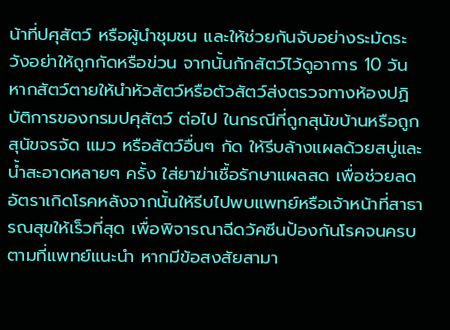น้าที่ปศุสัตว์ หรือผู้นำชุมชน และให้ช่วยกันจับอย่างระมัดระวังอย่าให้ถูกกัดหรือข่วน จากนั้นกักสัตว์ไว้ดูอาการ 10 วัน หากสัตว์ตายให้นำหัวสัตว์หรือตัวสัตว์ส่งตรวจทางห้องปฏิบัติการของกรมปศุสัตว์ ต่อไป ในกรณีที่ถูกสุนัขบ้านหรือถูกสุนัขจรจัด แมว หรือสัตว์อื่นๆ กัด ให้รีบล้างแผลด้วยสบู่และน้ำสะอาดหลายๆ ครั้ง ใส่ยาฆ่าเชื้อรักษาแผลสด เพื่อช่วยลดอัตราเกิดโรคหลังจากนั้นให้รีบไปพบแพทย์หรือเจ้าหน้าที่สาธารณสุขให้เร็วที่สุด เพื่อพิจารณาฉีดวัคซีนป้องกันโรคจนครบตามที่แพทย์แนะนำ หากมีข้อสงสัยสามา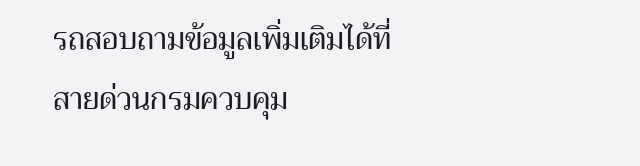รถสอบถามข้อมูลเพิ่มเติมได้ที่สายด่วนกรมควบคุม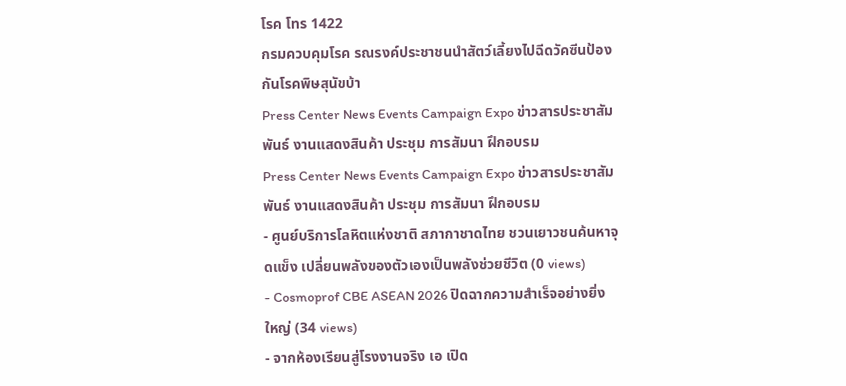โรค โทร 1422
กรมควบคุมโรค รณรงค์ประชาชนนำสัตว์เลี้ยงไปฉีดวัคซีนป้องกันโรคพิษสุนัขบ้า
Press Center News Events Campaign Expo ข่าวสารประชาสัมพันธ์ งานแสดงสินค้า ประชุม การสัมนา ฝึกอบรม
Press Center News Events Campaign Expo ข่าวสารประชาสัมพันธ์ งานแสดงสินค้า ประชุม การสัมนา ฝึกอบรม
- ศูนย์บริการโลหิตแห่งชาติ สภากาชาดไทย ชวนเยาวชนค้นหาจุดแข็ง เปลี่ยนพลังของตัวเองเป็นพลังช่วยชีวิต (0 views)
- Cosmoprof CBE ASEAN 2026 ปิดฉากความสำเร็จอย่างยิ่งใหญ่ (34 views)
- จากห้องเรียนสู่โรงงานจริง เอ เปิด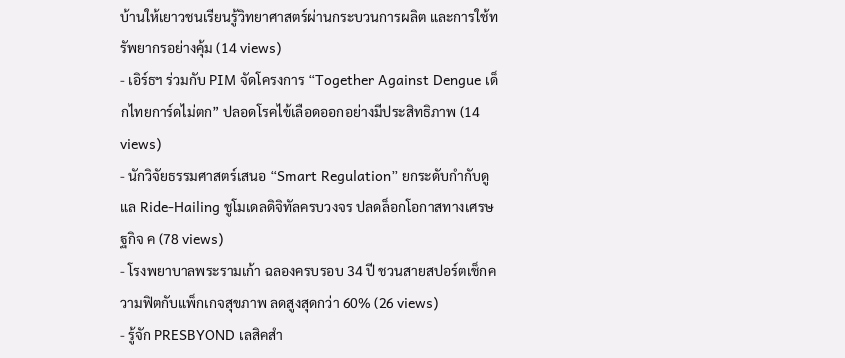บ้านให้เยาวชนเรียนรู้วิทยาศาสตร์ผ่านกระบวนการผลิต และการใช้ทรัพยากรอย่างคุ้ม (14 views)
- เอิร์ธฯ ร่วมกับ PIM จัดโครงการ “Together Against Dengue เด็กไทยการ์ดไม่ตก” ปลอดโรคไข้เลือดออกอย่างมีประสิทธิภาพ (14 views)
- นักวิจัยธรรมศาสตร์เสนอ “Smart Regulation” ยกระดับกำกับดูแล Ride-Hailing ชูโมเดลดิจิทัลครบวงจร ปลดล็อกโอกาสทางเศรษฐกิจ ค (78 views)
- โรงพยาบาลพระรามเก้า ฉลองครบรอบ 34 ปี ชวนสายสปอร์ตเช็กความฟิตกับแพ็กเกจสุขภาพ ลดสูงสุดกว่า 60% (26 views)
- รู้จัก PRESBYOND เลสิคสำ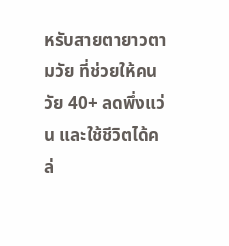หรับสายตายาวตามวัย ที่ช่วยให้คนวัย 40+ ลดพึ่งแว่น และใช้ชีวิตได้คล่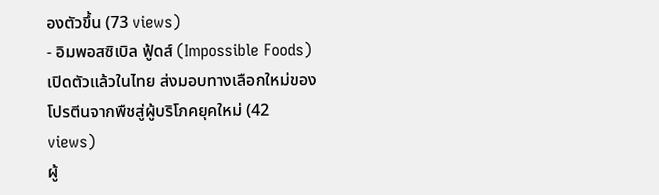องตัวขึ้น (73 views)
- อิมพอสซิเบิล ฟู้ดส์ (Impossible Foods) เปิดตัวแล้วในไทย ส่งมอบทางเลือกใหม่ของโปรตีนจากพืชสู่ผู้บริโภคยุคใหม่ (42 views)
ผู้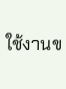ใช้งานข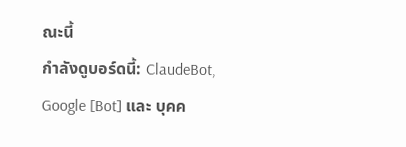ณะนี้
กำลังดูบอร์ดนี้: ClaudeBot, Google [Bot] และ บุคค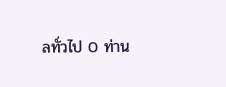ลทั่วไป 0 ท่าน